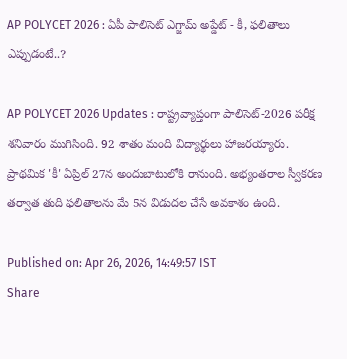AP POLYCET 2026 : ఏపీ పాలిసెట్ ఎగ్జామ్ అప్డేట్ - కీ, ఫలితాలు ఎప్పుడంటే..?

AP POLYCET 2026 Updates : రాష్ట్రవ్యాప్తంగా పాలిసెట్-2026 పరీక్ష శనివారం ముగిసింది. 92 శాతం మంది విద్యార్థులు హాజరయ్యారు.  ప్రాథమిక 'కీ' ఏప్రిల్ 27న అందుబాటులోకి రానుంది. అభ్యంతరాల స్వీకరణ తర్వాత తుది ఫలితాలను మే 5న విడుదల చేసే అవకాశం ఉంది.

Published on: Apr 26, 2026, 14:49:57 IST
Share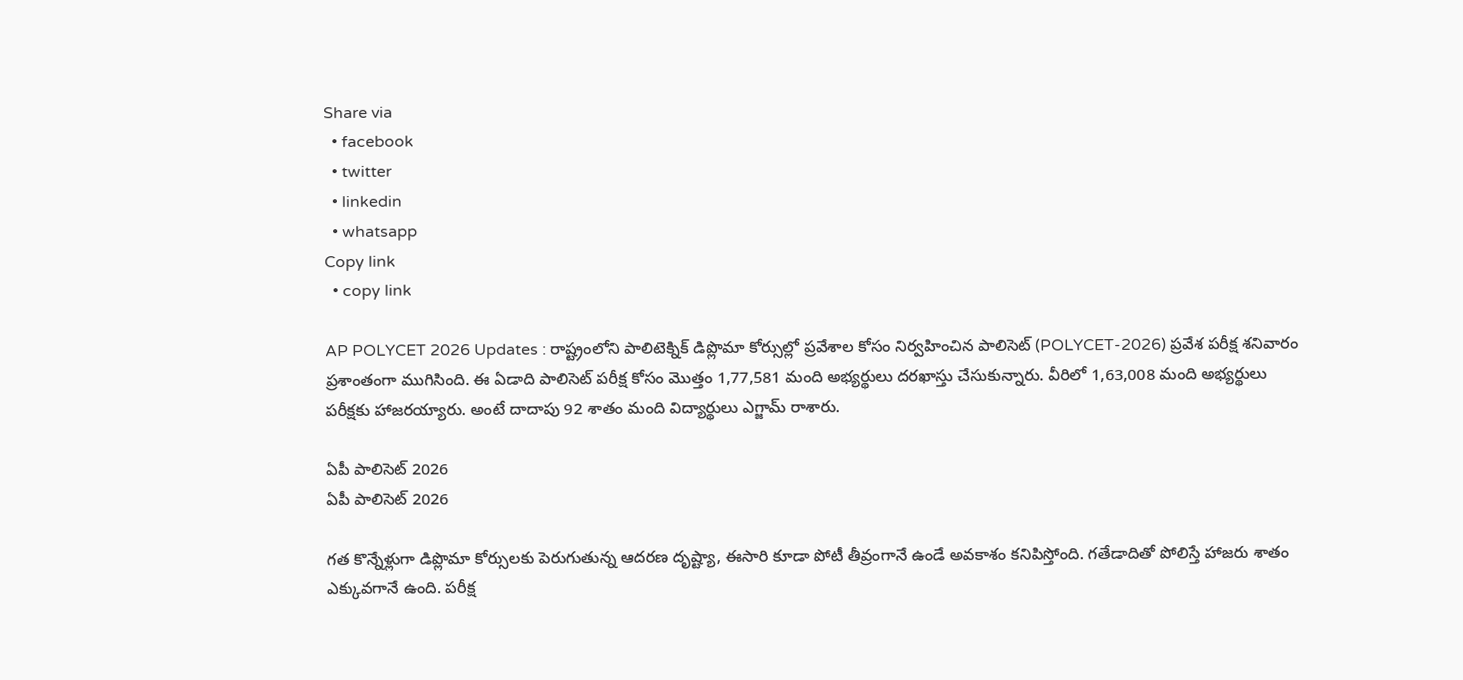Share via
  • facebook
  • twitter
  • linkedin
  • whatsapp
Copy link
  • copy link

AP POLYCET 2026 Updates : రాష్ట్రంలోని పాలిటెక్నిక్ డిప్లొమా కోర్సుల్లో ప్రవేశాల కోసం నిర్వహించిన పాలిసెట్ (POLYCET-2026) ప్రవేశ పరీక్ష శనివారం ప్రశాంతంగా ముగిసింది. ఈ ఏడాది పాలిసెట్ పరీక్ష కోసం మొత్తం 1,77,581 మంది అభ్యర్థులు దరఖాస్తు చేసుకున్నారు. వీరిలో 1,63,008 మంది అభ్యర్థులు పరీక్షకు హాజరయ్యారు. అంటే దాదాపు 92 శాతం మంది విద్యార్థులు ఎగ్జామ్ రాశారు.

ఏపీ పాలిసెట్ 2026
ఏపీ పాలిసెట్ 2026

గత కొన్నేళ్లుగా డిప్లొమా కోర్సులకు పెరుగుతున్న ఆదరణ దృష్ట్యా, ఈసారి కూడా పోటీ తీవ్రంగానే ఉండే అవకాశం కనిపిస్తోంది. గతేడాదితో పోలిస్తే హాజరు శాతం ఎక్కువగానే ఉంది. పరీక్ష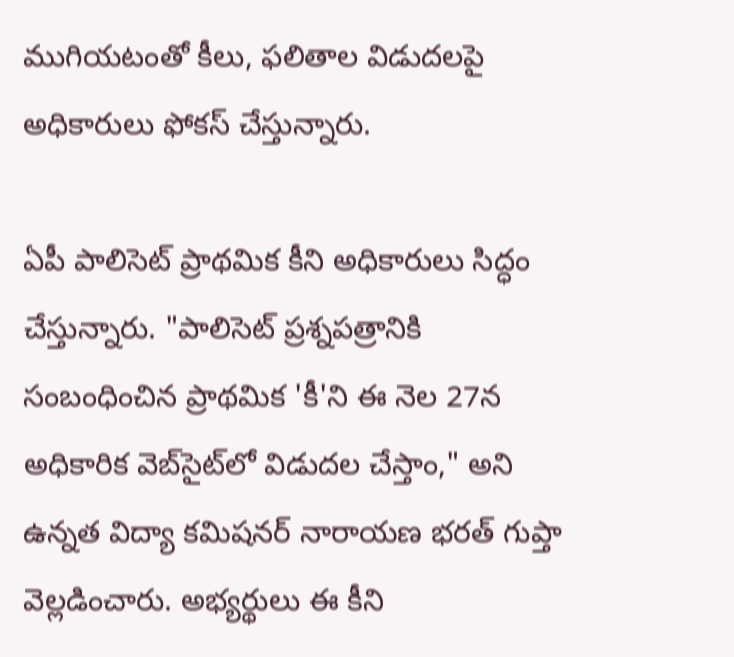ముగియటంతో కీలు, ఫలితాల విడుదలపై అధికారులు ఫోకస్ చేస్తున్నారు.

ఏపీ పాలిసెట్ ప్రాథమిక కీని అధికారులు సిద్ధం చేస్తున్నారు. "పాలిసెట్ ప్రశ్నపత్రానికి సంబంధించిన ప్రాథమిక 'కీ'ని ఈ నెల 27న అధికారిక వెబ్‌సైట్‌లో విడుదల చేస్తాం," అని ఉన్నత విద్యా కమిషనర్ నారాయణ భరత్ గుప్తా వెల్లడించారు. అభ్యర్థులు ఈ కీని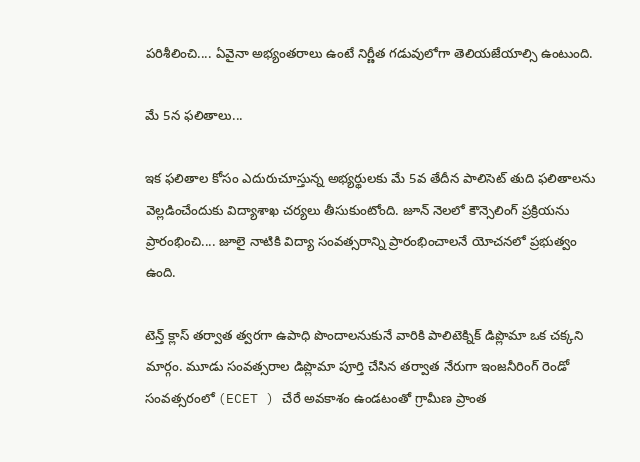పరిశీలించి.... ఏవైనా అభ్యంతరాలు ఉంటే నిర్ణీత గడువులోగా తెలియజేయాల్సి ఉంటుంది.

మే 5న ఫలితాలు...

ఇక ఫలితాల కోసం ఎదురుచూస్తున్న అభ్యర్థులకు మే 5వ తేదీన పాలిసెట్ తుది ఫలితాలను వెల్లడించేందుకు విద్యాశాఖ చర్యలు తీసుకుంటోంది. జూన్ నెలలో కౌన్సెలింగ్ ప్రక్రియను ప్రారంభించి.... జూలై నాటికి విద్యా సంవత్సరాన్ని ప్రారంభించాలనే యోచనలో ప్రభుత్వం ఉంది.

టెన్త్ క్లాస్ తర్వాత త్వరగా ఉపాధి పొందాలనుకునే వారికి పాలిటెక్నిక్ డిప్లొమా ఒక చక్కని మార్గం. మూడు సంవత్సరాల డిప్లొమా పూర్తి చేసిన తర్వాత నేరుగా ఇంజనీరింగ్ రెండో సంవత్సరంలో (ECET ) చేరే అవకాశం ఉండటంతో గ్రామీణ ప్రాంత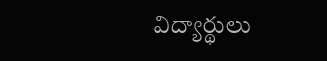విద్యార్థులు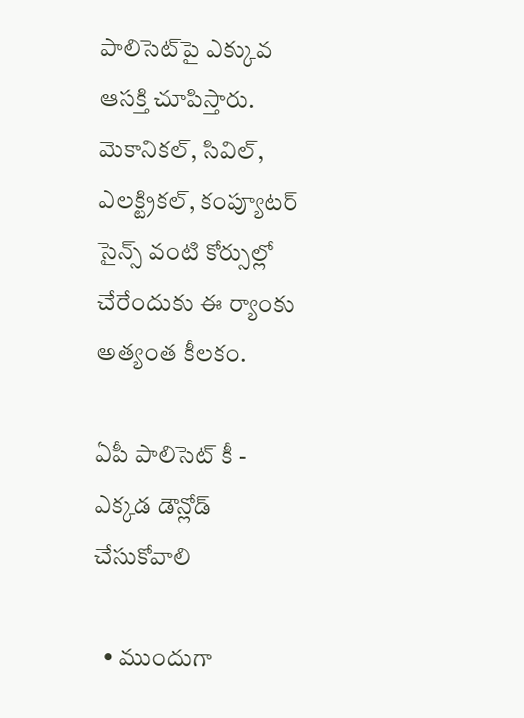పాలిసెట్‌పై ఎక్కువ ఆసక్తి చూపిస్తారు. మెకానికల్, సివిల్, ఎలక్ట్రికల్, కంప్యూటర్ సైన్స్ వంటి కోర్సుల్లో చేరేందుకు ఈ ర్యాంకు అత్యంత కీలకం.

ఏపీ పాలిసెట్ కీ - ఎక్కడ డౌన్లోడ్ చేసుకోవాలి

  • ముందుగా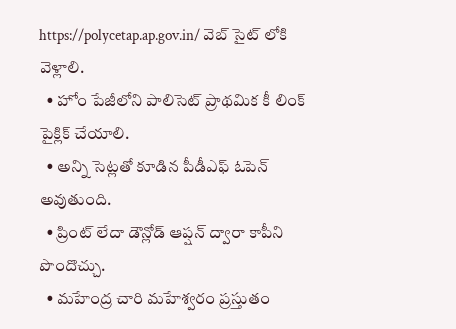https://polycetap.ap.gov.in/ వెబ్ సైట్ లోకి వెళ్లాలి.
  • హోం పేజీలోని పాలిసెట్ ప్రాథమిక కీ లింక్ పైక్లిక్ చేయాలి.
  • అన్ని సెట్లతో కూడిన పీడీఎఫ్ ఓపెన్ అవుతుంది.
  • ప్రింట్ లేదా డౌన్లోడ్ ఆప్షన్ ద్వారా కాపీని పొందొచ్చు.
  • మహేంద్ర చారి మహేశ్వరం ప్రస్తుతం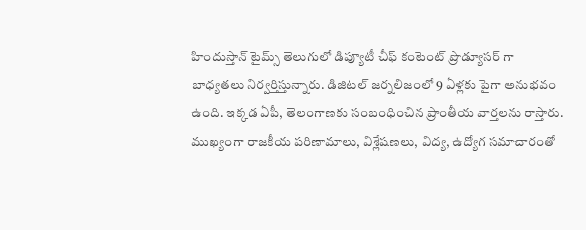హిందుస్తాన్ టైమ్స్ తెలుగులో డిప్యూటీ చీఫ్ కంటెంట్ ప్రొడ్యూసర్ గా బాధ్యతలు నిర్వర్తిస్తున్నారు. డిజిటల్ జర్నలిజంలో 9 ఏళ్లకు పైగా అనుభవం ఉంది. ఇక్కడ ఏపీ, తెలంగాణకు సంబంధించిన ప్రాంతీయ వార్తలను రాస్తారు. ముఖ్యంగా రాజకీయ పరిణామాలు, విశ్లేషణలు, విద్య, ఉద్యోగ సమాచారంతో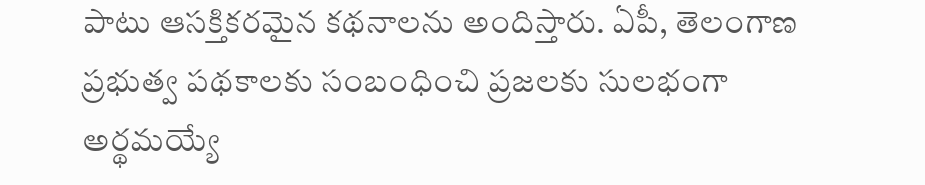పాటు ఆసక్తికరమైన కథనాలను అందిస్తారు. ఏపీ, తెలంగాణ ప్రభుత్వ పథకాలకు సంబంధించి ప్రజలకు సులభంగా అర్థమయ్యే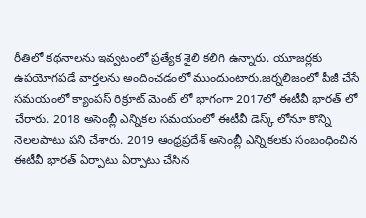రీతిలో కథనాలను ఇవ్వటంలో ప్రత్యేక శైలి కలిగి ఉన్నారు. యూజర్లకు ఉపయోగపడే వార్తలను అందించడంలో ముందుంటారు.జర్నలిజంలో పీజీ చేసే సమయంలో క్యాంపస్ రిక్రూట్ మెంట్ లో భాగంగా 2017లో ఈటీవీ భారత్ లో చేరారు. 2018 అసెంబ్లీ ఎన్నికల సమయంలో ఈటీవీ డెస్క్ లోనూ కొన్ని నెలలపాటు పని చేశారు. 2019 ఆంధ్రప్రదేశ్ అసెంబ్లీ ఎన్నికలకు సంబంధించిన ఈటీవీ భారత్ ఏర్పాటు ఏర్పాటు చేసిన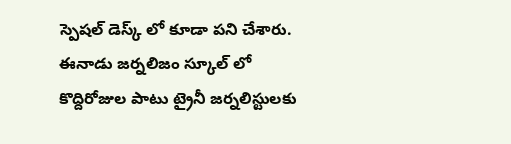స్పెషల్ డెస్క్ లో కూడా పని చేశారు. ఈనాడు జర్నలిజం స్కూల్ లో కొద్దిరోజుల పాటు ట్రైనీ జర్నలిస్టులకు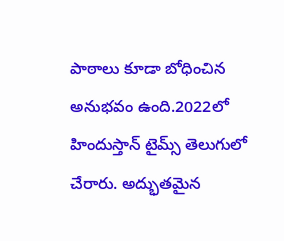పాఠాలు కూడా బోధించిన అనుభవం ఉంది.2022లో హిందుస్తాన్ టైమ్స్ తెలుగులో చేరారు. అద్భుతమైన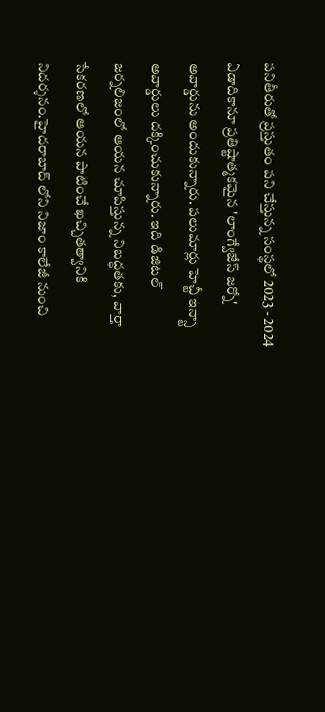పనితీరుతో ప్రస్తుతం పని చేస్తున్న సంస్థలో 2023 - 2024 ఏడాదికానూ ప్రతిష్టాత్మకమైన 'లాంగ్వేజేస్ జర్నో' అవార్డును అందుకున్నారు. పలుమార్లు హెచ్టీ ఇన్స్టా అవార్డులు దక్కించుకున్నారు. ఇది డిజిటల్ జర్నలిజంలో ఆయన చూపిస్తున్న నిబద్ధతకు, వార్తా సేకరణలో ఆయన పాటించే ఖచ్చితత్వానికి నిదర్శనం.హైదరాబాద్ లోని నిజాం కాలేజీ నుంచి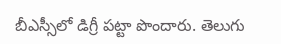బీఎస్సీలో డిగ్రీ పట్టా పొందారు. తెలుగు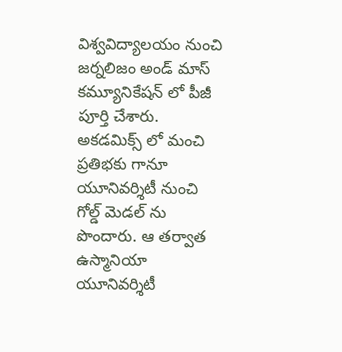విశ్వవిద్యాలయం నుంచి జర్నలిజం అండ్ మాస్ కమ్యూనికేషన్ లో పీజీ పూర్తి చేశారు. అకడమిక్స్ లో మంచి ప్రతిభకు గానూ యూనివర్శిటీ నుంచి గోల్డ్ మెడల్ ను పొందారు. ఆ తర్వాత ఉస్మానియా యూనివర్శిటీ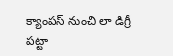క్యాంపస్ నుంచి లా డిగ్రీ పట్టా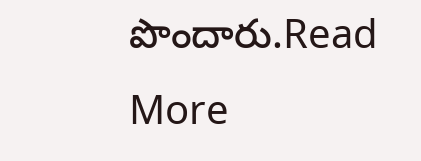పొందారు.Read More